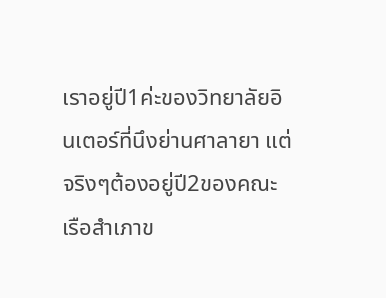เราอยู่ปี1ค่ะของวิทยาลัยอินเตอร์ที่นึงย่านศาลายา แต่จริงๆต้องอยู่ปี2ของคณะเรือสำเภาข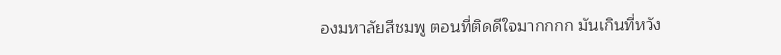องมหาลัยสีชมพู ตอนที่ติดดีใจมากกกก มันเกินที่หวัง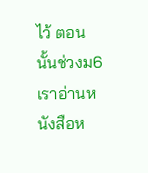ไว้ ตอนนั้นช่วงม6เราอ่านหนังสือห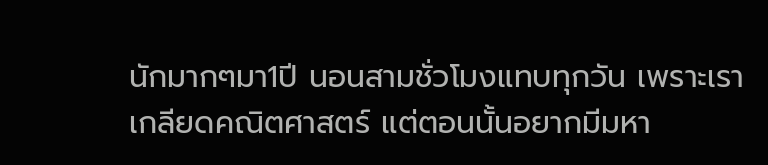นักมากๆมา1ปี นอนสามชั่วโมงแทบทุกวัน เพราะเราเกลียดคณิตศาสตร์ แต่ตอนนั้นอยากมีมหา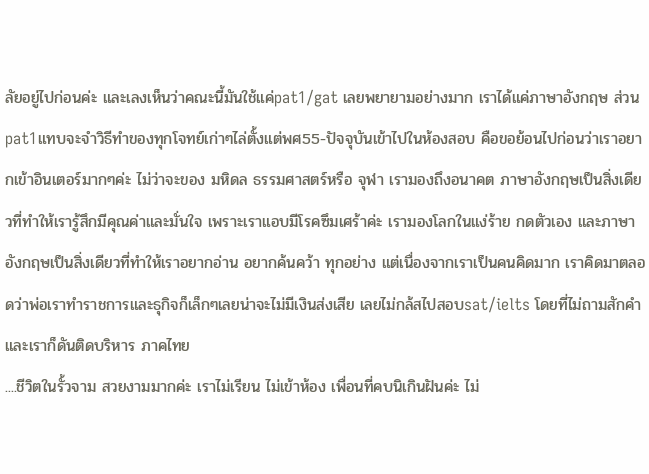ลัยอยู่ไปก่อนค่ะ และเลงเห็นว่าคณะนี้มันใช้แค่pat1/gat เลยพยายามอย่างมาก เราได้แค่ภาษาอังกฤษ ส่วน pat1แทบจะจำวิธีทำของทุกโจทย์เก่าๆไล่ตั้งแต่พศ55-ปัจจุบันเข้าไปในห้องสอบ คือขอย้อนไปก่อนว่าเราอยากเข้าอินเตอร์มากๆค่ะ ไม่ว่าจะของ มหิดล ธรรมศาสตร์หรือ จุฬา เรามองถึงอนาคต ภาษาอังกฤษเป็นสิ่งเดียวที่ทำให้เรารู้สึกมีคุณค่าและมั่นใจ เพราะเราแอบมีโรคซึมเศร้าค่ะ เรามองโลกในแง่ร้าย กดตัวเอง และภาษาอังกฤษเป็นสิ่งเดียวที่ทำให้เราอยากอ่าน อยากค้นคว้า ทุกอย่าง แต่เนื่องจากเราเป็นคนคิดมาก เราคิดมาตลอดว่าพ่อเราทำราชการและธุกิจก็เล็กๆเลยน่าจะไม่มีเงินส่งเสีย เลยไม่กล้สไปสอบsat/ielts โดยที่ไม่ถามสักคำ และเราก็ดันติดบริหาร ภาคไทย
....ชีวิตในรั้วจาม สวยงามมากค่ะ เราไม่เรียน ไม่เข้าห้อง เพื่อนที่คบนิเกินฝันค่ะ ไม่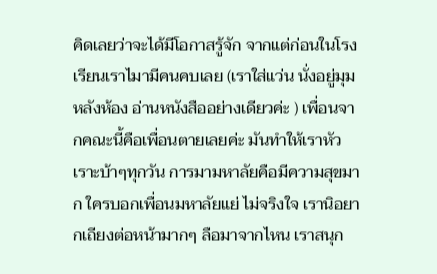คิดเลยว่าจะได้มีโอกาสรู้จัก จากแต่ก่อนในโรงเรียนเราไมามีคนคบเลย (เราใส่แว่น นั่งอยู่มุมหลังห้อง อ่านหนังสืออย่างเดียวค่ะ ) เพื่อนจากคณะนี้คือเพื่อนตายเลยค่ะ มันทำให้เราหัวเราะบ้าๆทุกวัน การมามหาลัยคือมีความสุขมาก ใครบอกเพื่อนมหาลัยแย่ ไม่จริงใจ เรานิอยากเถียงต่อหน้ามากๆ ลือมาจากไหน เราสนุก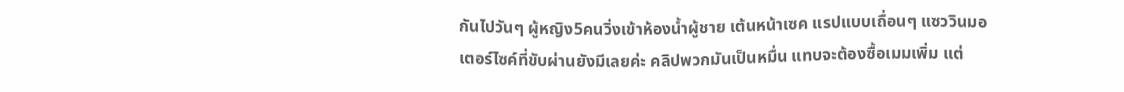กันไปวันๆ ผู้หญิง5คนวิ่งเข้าห้องน้ำผู้ชาย เต้นหน้าเซค แรปแบบเถื่อนๆ แซววินมอเตอร์ไซค์ที่ขับผ่านยังมีเลยค่ะ คลิปพวกมันเป็นหมื่น แทบจะต้องซื้อเมมเพิ่ม แต่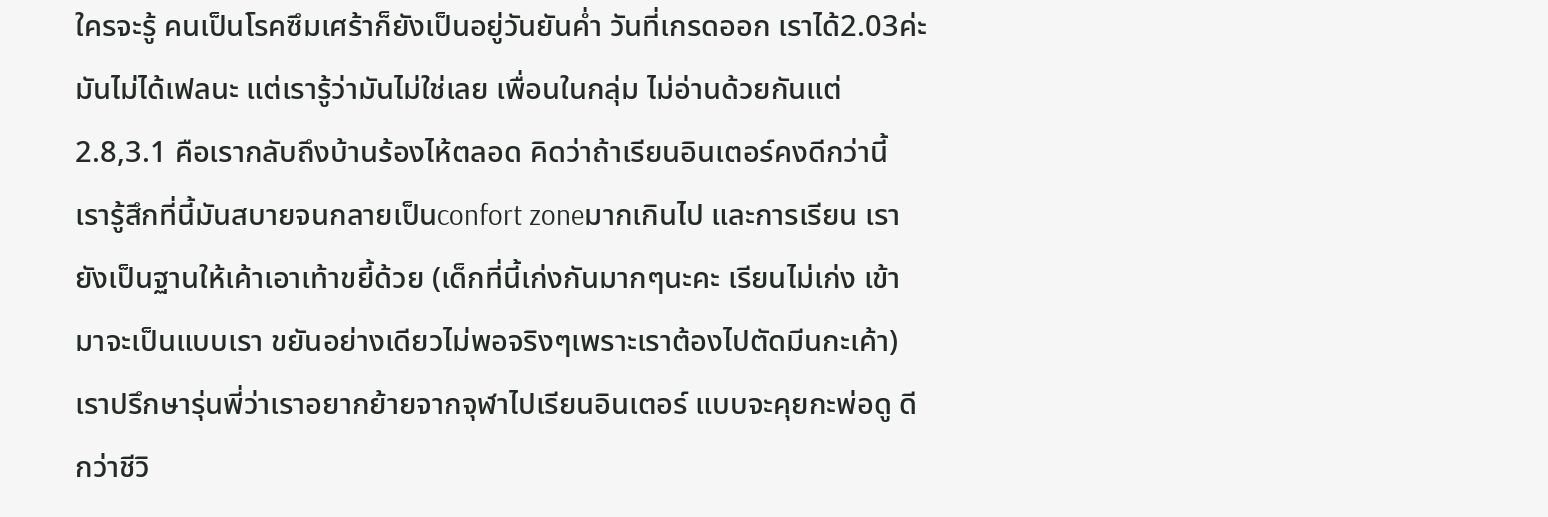ใครจะรู้ คนเป็นโรคซึมเศร้าก็ยังเป็นอยู่วันยันค่ำ วันที่เกรดออก เราได้2.03ค่ะ มันไม่ได้เฟลนะ แต่เรารู้ว่ามันไม่ใช่เลย เพื่อนในกลุ่ม ไม่อ่านด้วยกันแต่2.8,3.1 คือเรากลับถึงบ้านร้องไห้ตลอด คิดว่าถ้าเรียนอินเตอร์คงดีกว่านี้ เรารู้สึกที่นี้มันสบายจนกลายเป็นconfort zoneมากเกินไป และการเรียน เรายังเป็นฐานให้เค้าเอาเท้าขยี้ด้วย (เด็กที่นี้เก่งกันมากๆนะคะ เรียนไม่เก่ง เข้ามาจะเป็นแบบเรา ขยันอย่างเดียวไม่พอจริงๆเพราะเราต้องไปตัดมีนกะเค้า) เราปรึกษารุ่นพี่ว่าเราอยากย้ายจากจุฬาไปเรียนอินเตอร์ แบบจะคุยกะพ่อดู ดีกว่าชีวิ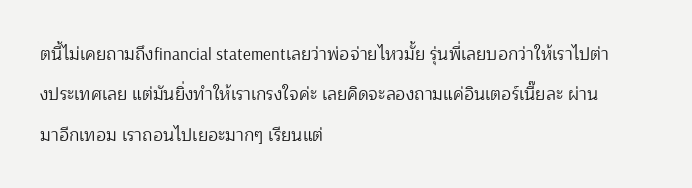ตนี้ไม่เคยถามถึงfinancial statementเลยว่าพ่อจ่ายไหวมั้ย รุ่นพี่เลยบอกว่าให้เราไปต่างประเทศเลย แต่มันยิ่งทำให้เราเกรงใจค่ะ เลยคิดจะลองถามแค่อินเตอร์เนี๊ยละ ผ่านมาอีกเทอม เราถอนไปเยอะมากๆ เรียนแต่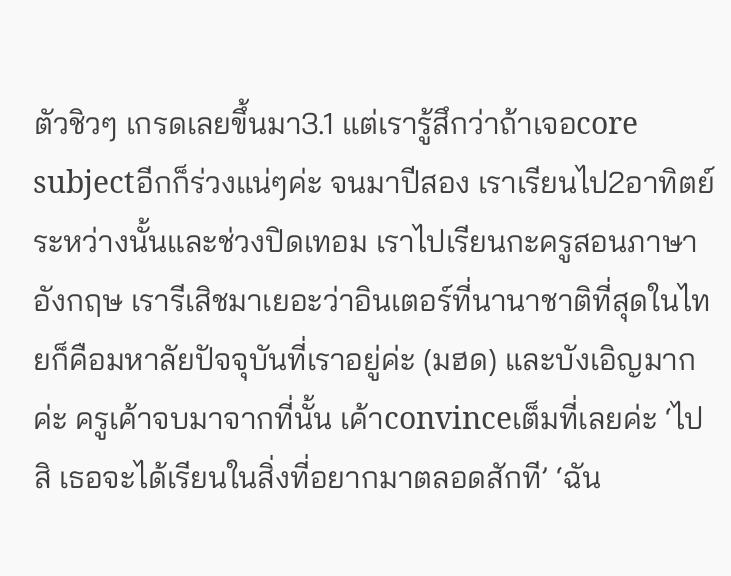ตัวชิวๆ เกรดเลยขึ้นมา3.1 แต่เรารู้สึกว่าถ้าเจอcore subjectอีกก็ร่วงแน่ๆค่ะ จนมาปีสอง เราเรียนไป2อาทิตย์ ระหว่างนั้นและช่วงปิดเทอม เราไปเรียนกะครูสอนภาษาอังกฤษ เรารีเสิชมาเยอะว่าอินเตอร์ที่นานาชาติที่สุดในไทยก็คือมหาลัยปัจจุบันที่เราอยู่ค่ะ (มฮด) และบังเอิญมากค่ะ ครูเค้าจบมาจากที่นั้น เค้าconvinceเต็มที่เลยค่ะ ‘ไปสิ เธอจะได้เรียนในสิ่งที่อยากมาตลอดสักที’ ‘ฉัน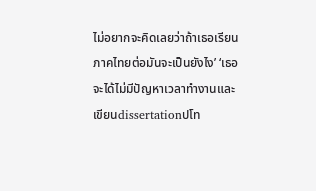ไม่อยากจะคิดเลยว่าถ้าเธอเรียนภาคไทยต่อมันจะเป็นยังไง’ ‘เธอจะได้ไม่มีปัญหาเวลาทำงานและเขียนdissertationปโท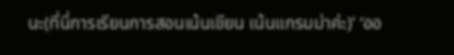นะ(ที่นี่การเรียนการสอนเน้นเขียน เน้นแกรมม่าค่ะ)’ ‘ออ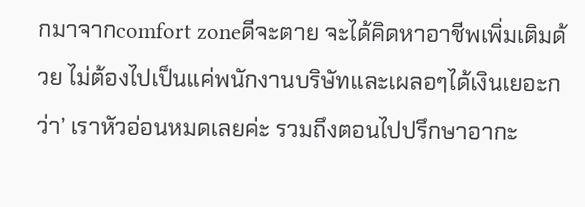กมาจากcomfort zoneดีจะตาย จะได้คิดหาอาชีพเพิ่มเติมด้วย ไม่ต้องไปเป็นแค่พนักงานบริษัทและเผลอๆได้เงินเยอะกว่า’ เราหัวอ่อนหมดเลยค่ะ รวมถึงตอนไปปรึกษาอากะ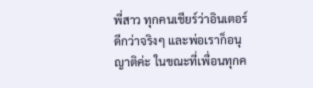พี่สาว ทุกคนเชียร์ว่าอินเตอร์ดีกว่าจริงๆ และพ่อเราก็อนุญาติค่ะ ในขณะที่เพื่อนทุกค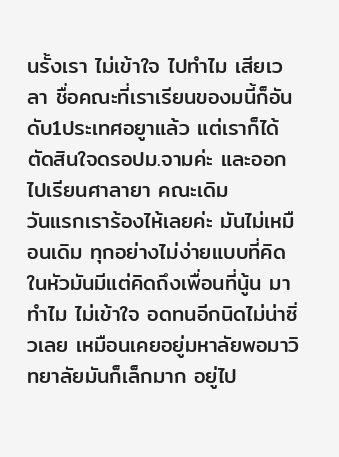นรั้งเรา ไม่เข้าใจ ไปทำไม เสียเวลา ชื่อคณะที่เราเรียนของมนี้ก็อันดับ1ประเทศอยูาแล้ว แต่เราก็ได้ตัดสินใจดรอปม.จามค่ะ และออกไปเรียนศาลายา คณะเดิม
วันแรกเราร้องไห้เลยค่ะ มันไม่เหมือนเดิม ทุกอย่างไม่ง่ายแบบที่คิด ในหัวมันมีแต่คิดถึงเพื่อนที่นู้น มาทำไม ไม่เข้าใจ อดทนอีกนิดไม่น่าซิ่วเลย เหมือนเคยอยู่มหาลัยพอมาวิทยาลัยมันก็เล็กมาก อยู่ไป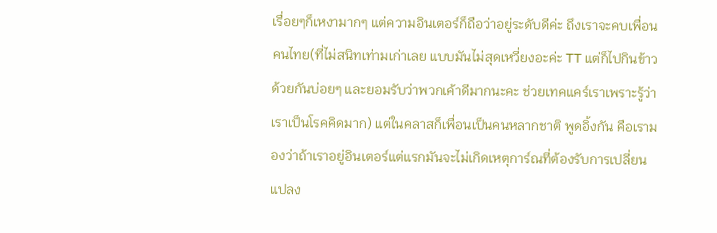เรื่อยๆก็เหงามากๆ แต่ความอินเตอร์ก็ถือว่าอยู่ระดับดีค่ะ ถึงเราจะคบเพื่อนคนไทย(ที่ไม่สนิทเท่ามเก่าเลย แบบมันไม่สุดเหวี่ยงอะค่ะ TT แต่ก็ไปกินข้าวด้วยกันบ่อยๆ และยอมรับว่าพวกเค้าดีมากนะคะ ช่วยเทคแคร์เราเพราะรู้ว่าเราเป็นโรคคิดมาก) แต่ในคลาสก็เพื่อนเป็นคนหลากชาติ พูดอิ้งกัน คือเรามองว่าถ้าเราอยู่อินเตอร์แต่แรกมันจะไม่เกิดเหตุการ์ณที่ต้องรับการเปลี่ยนแปลง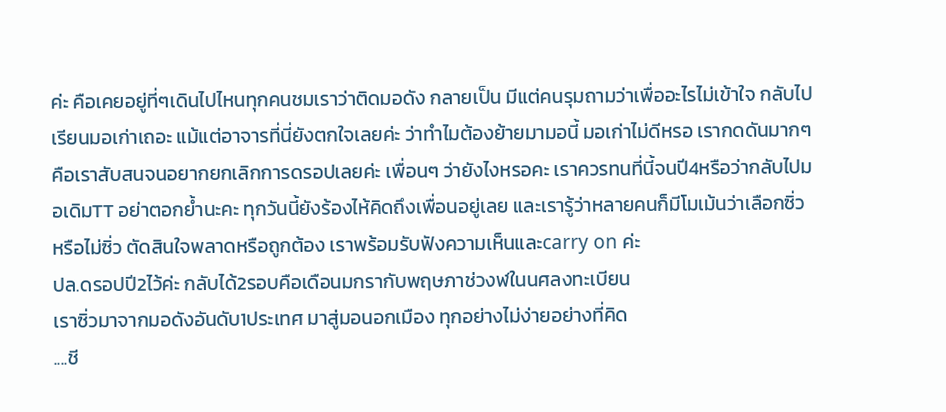ค่ะ คือเคยอยู่ที่ๆเดินไปไหนทุกคนชมเราว่าติดมอดัง กลายเป็น มีแต่คนรุมถามว่าเพื่ออะไรไม่เข้าใจ กลับไปเรียนมอเก่าเถอะ แม้แต่อาจารที่นี่ยังตกใจเลยค่ะ ว่าทำไมต้องย้ายมามอนี้ มอเก่าไม่ดีหรอ เรากดดันมากๆ
คือเราสับสนจนอยากยกเลิกการดรอปเลยค่ะ เพื่อนๆ ว่ายังไงหรอคะ เราควรทนที่นี้จนปี4หรือว่ากลับไปมอเดิมTT อย่าตอกย้ำนะคะ ทุกวันนี้ยังร้องไห้คิดถึงเพื่อนอยู่เลย และเรารู้ว่าหลายคนก็มีโมเม้นว่าเลือกซิ่วหรือไม่ซิ่ว ตัดสินใจพลาดหรือถูกต้อง เราพร้อมรับฟังความเห็นและcarry on ค่ะ
ปล.ดรอปปี2ไว้ค่ะ กลับได้2รอบคือเดือนมกรากับพฤษภาช่วงฬในนศลงทะเบียน
เราซิ่วมาจากมอดังอันดับ1ประเทศ มาสู่มอนอกเมือง ทุกอย่างไม่ง่ายอย่างที่คิด
....ชี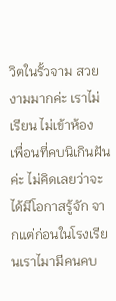วิตในรั้วจาม สวยงามมากค่ะ เราไม่เรียน ไม่เข้าห้อง เพื่อนที่คบนิเกินฝันค่ะ ไม่คิดเลยว่าจะได้มีโอกาสรู้จัก จากแต่ก่อนในโรงเรียนเราไมามีคนคบ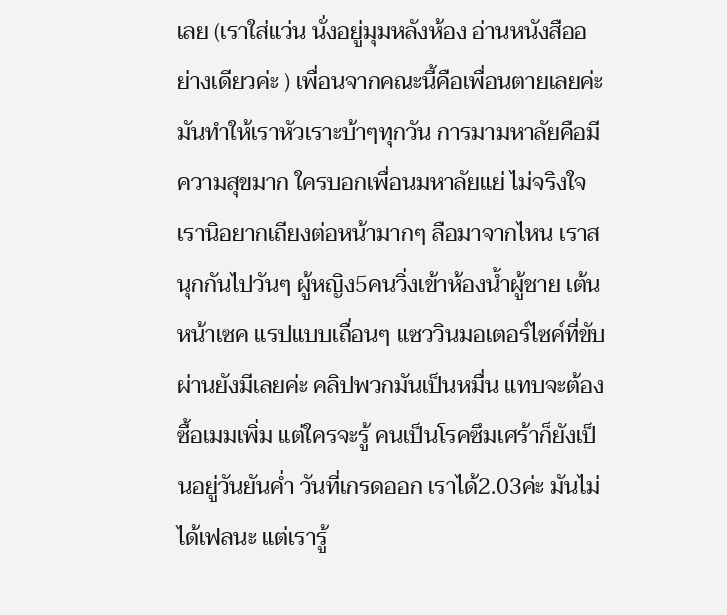เลย (เราใส่แว่น นั่งอยู่มุมหลังห้อง อ่านหนังสืออย่างเดียวค่ะ ) เพื่อนจากคณะนี้คือเพื่อนตายเลยค่ะ มันทำให้เราหัวเราะบ้าๆทุกวัน การมามหาลัยคือมีความสุขมาก ใครบอกเพื่อนมหาลัยแย่ ไม่จริงใจ เรานิอยากเถียงต่อหน้ามากๆ ลือมาจากไหน เราสนุกกันไปวันๆ ผู้หญิง5คนวิ่งเข้าห้องน้ำผู้ชาย เต้นหน้าเซค แรปแบบเถื่อนๆ แซววินมอเตอร์ไซค์ที่ขับผ่านยังมีเลยค่ะ คลิปพวกมันเป็นหมื่น แทบจะต้องซื้อเมมเพิ่ม แต่ใครจะรู้ คนเป็นโรคซึมเศร้าก็ยังเป็นอยู่วันยันค่ำ วันที่เกรดออก เราได้2.03ค่ะ มันไม่ได้เฟลนะ แต่เรารู้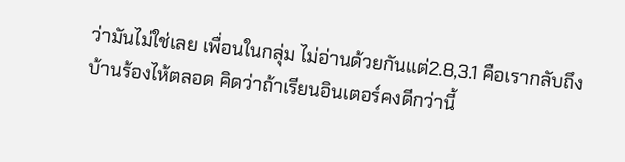ว่ามันไม่ใช่เลย เพื่อนในกลุ่ม ไม่อ่านด้วยกันแต่2.8,3.1 คือเรากลับถึงบ้านร้องไห้ตลอด คิดว่าถ้าเรียนอินเตอร์คงดีกว่านี้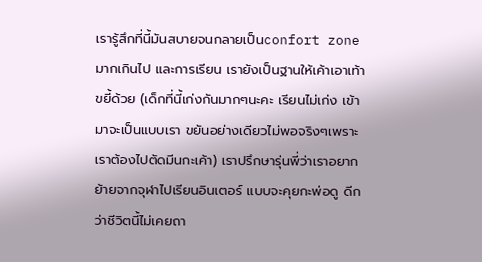เรารู้สึกที่นี้มันสบายจนกลายเป็นconfort zoneมากเกินไป และการเรียน เรายังเป็นฐานให้เค้าเอาเท้าขยี้ด้วย (เด็กที่นี้เก่งกันมากๆนะคะ เรียนไม่เก่ง เข้ามาจะเป็นแบบเรา ขยันอย่างเดียวไม่พอจริงๆเพราะเราต้องไปตัดมีนกะเค้า) เราปรึกษารุ่นพี่ว่าเราอยากย้ายจากจุฬาไปเรียนอินเตอร์ แบบจะคุยกะพ่อดู ดีกว่าชีวิตนี้ไม่เคยถา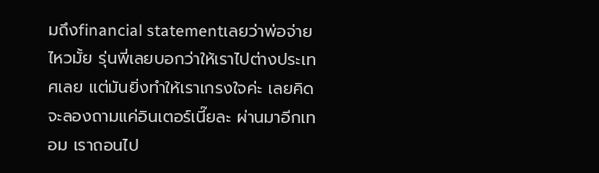มถึงfinancial statementเลยว่าพ่อจ่ายไหวมั้ย รุ่นพี่เลยบอกว่าให้เราไปต่างประเทศเลย แต่มันยิ่งทำให้เราเกรงใจค่ะ เลยคิดจะลองถามแค่อินเตอร์เนี๊ยละ ผ่านมาอีกเทอม เราถอนไป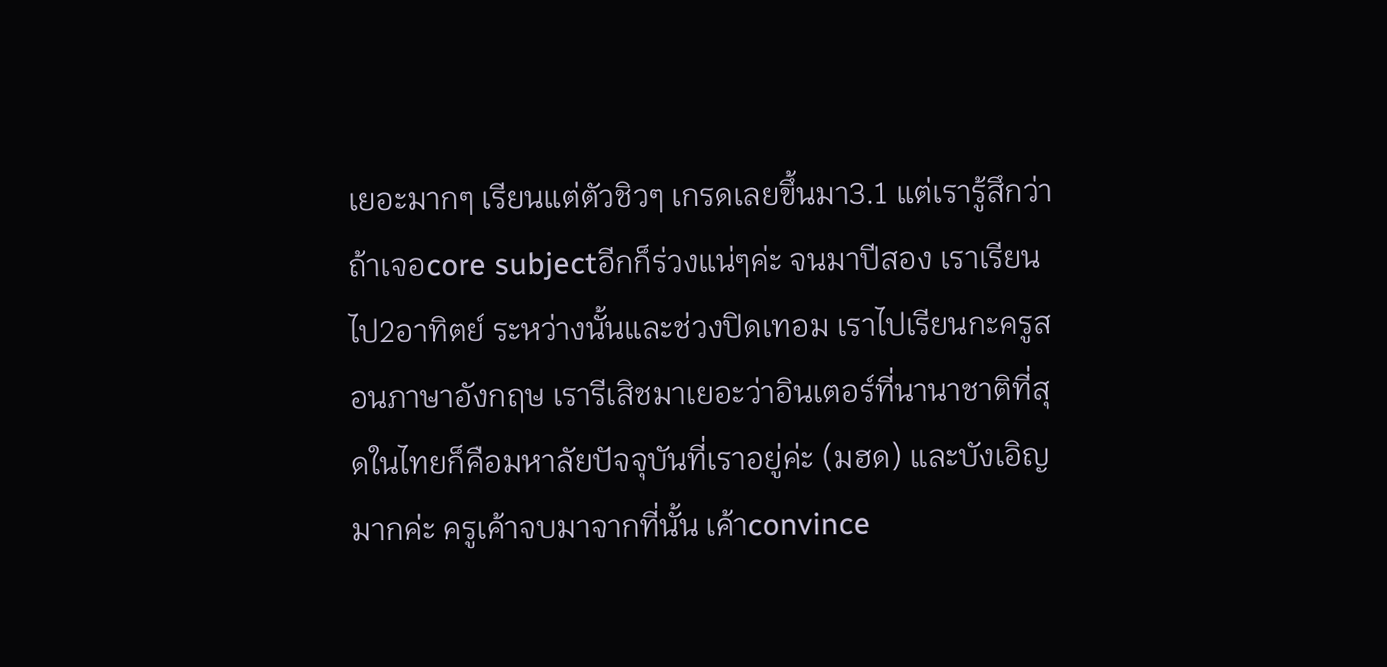เยอะมากๆ เรียนแต่ตัวชิวๆ เกรดเลยขึ้นมา3.1 แต่เรารู้สึกว่าถ้าเจอcore subjectอีกก็ร่วงแน่ๆค่ะ จนมาปีสอง เราเรียนไป2อาทิตย์ ระหว่างนั้นและช่วงปิดเทอม เราไปเรียนกะครูสอนภาษาอังกฤษ เรารีเสิชมาเยอะว่าอินเตอร์ที่นานาชาติที่สุดในไทยก็คือมหาลัยปัจจุบันที่เราอยู่ค่ะ (มฮด) และบังเอิญมากค่ะ ครูเค้าจบมาจากที่นั้น เค้าconvince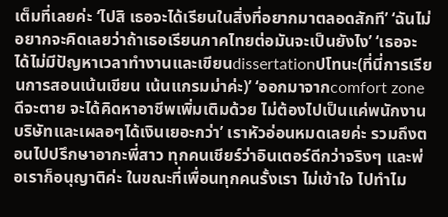เต็มที่เลยค่ะ ‘ไปสิ เธอจะได้เรียนในสิ่งที่อยากมาตลอดสักที’ ‘ฉันไม่อยากจะคิดเลยว่าถ้าเธอเรียนภาคไทยต่อมันจะเป็นยังไง’ ‘เธอจะได้ไม่มีปัญหาเวลาทำงานและเขียนdissertationปโทนะ(ที่นี่การเรียนการสอนเน้นเขียน เน้นแกรมม่าค่ะ)’ ‘ออกมาจากcomfort zoneดีจะตาย จะได้คิดหาอาชีพเพิ่มเติมด้วย ไม่ต้องไปเป็นแค่พนักงานบริษัทและเผลอๆได้เงินเยอะกว่า’ เราหัวอ่อนหมดเลยค่ะ รวมถึงตอนไปปรึกษาอากะพี่สาว ทุกคนเชียร์ว่าอินเตอร์ดีกว่าจริงๆ และพ่อเราก็อนุญาติค่ะ ในขณะที่เพื่อนทุกคนรั้งเรา ไม่เข้าใจ ไปทำไม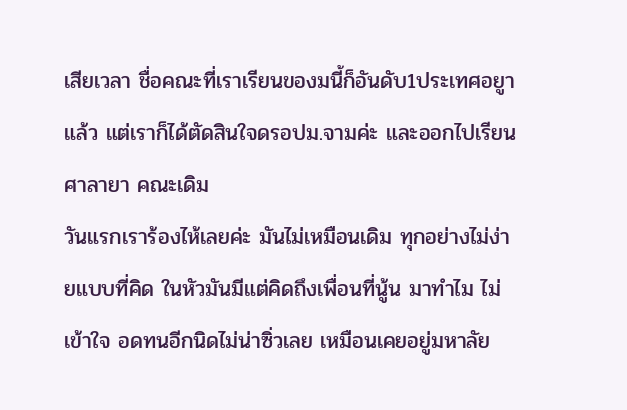เสียเวลา ชื่อคณะที่เราเรียนของมนี้ก็อันดับ1ประเทศอยูาแล้ว แต่เราก็ได้ตัดสินใจดรอปม.จามค่ะ และออกไปเรียนศาลายา คณะเดิม
วันแรกเราร้องไห้เลยค่ะ มันไม่เหมือนเดิม ทุกอย่างไม่ง่ายแบบที่คิด ในหัวมันมีแต่คิดถึงเพื่อนที่นู้น มาทำไม ไม่เข้าใจ อดทนอีกนิดไม่น่าซิ่วเลย เหมือนเคยอยู่มหาลัย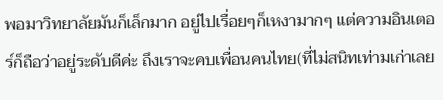พอมาวิทยาลัยมันก็เล็กมาก อยู่ไปเรื่อยๆก็เหงามากๆ แต่ความอินเตอร์ก็ถือว่าอยู่ระดับดีค่ะ ถึงเราจะคบเพื่อนคนไทย(ที่ไม่สนิทเท่ามเก่าเลย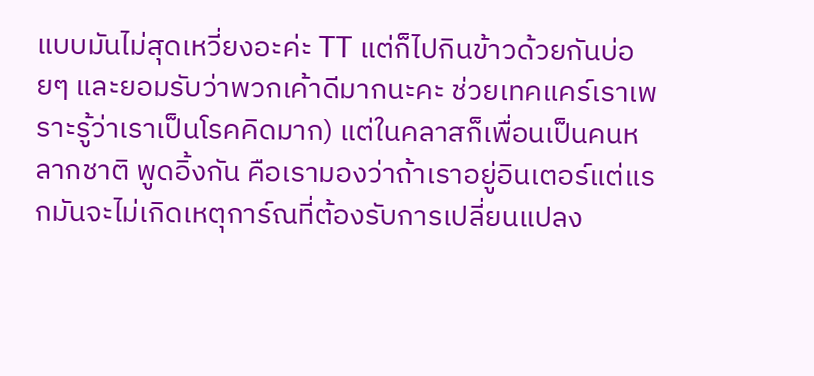แบบมันไม่สุดเหวี่ยงอะค่ะ TT แต่ก็ไปกินข้าวด้วยกันบ่อยๆ และยอมรับว่าพวกเค้าดีมากนะคะ ช่วยเทคแคร์เราเพราะรู้ว่าเราเป็นโรคคิดมาก) แต่ในคลาสก็เพื่อนเป็นคนหลากชาติ พูดอิ้งกัน คือเรามองว่าถ้าเราอยู่อินเตอร์แต่แรกมันจะไม่เกิดเหตุการ์ณที่ต้องรับการเปลี่ยนแปลง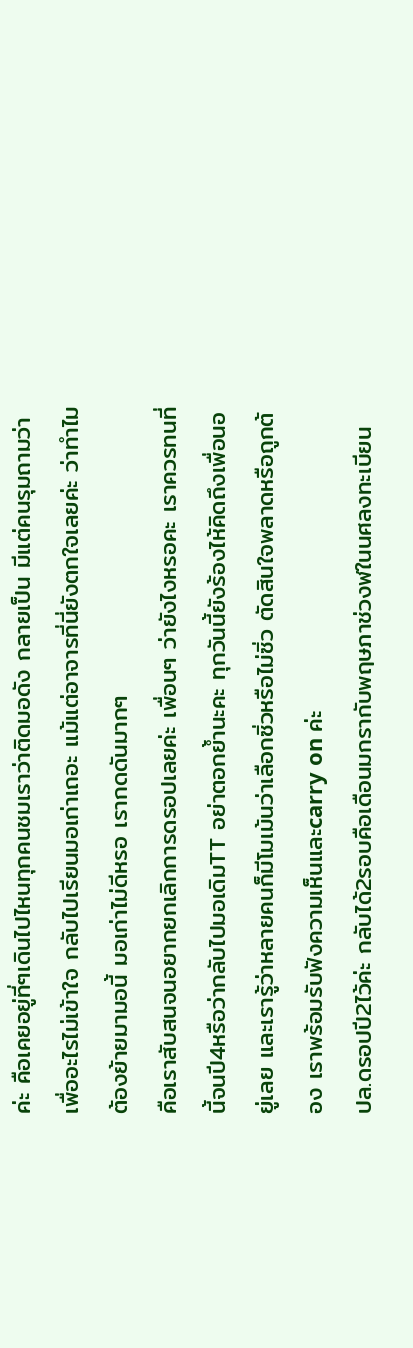ค่ะ คือเคยอยู่ที่ๆเดินไปไหนทุกคนชมเราว่าติดมอดัง กลายเป็น มีแต่คนรุมถามว่าเพื่ออะไรไม่เข้าใจ กลับไปเรียนมอเก่าเถอะ แม้แต่อาจารที่นี่ยังตกใจเลยค่ะ ว่าทำไมต้องย้ายมามอนี้ มอเก่าไม่ดีหรอ เรากดดันมากๆ
คือเราสับสนจนอยากยกเลิกการดรอปเลยค่ะ เพื่อนๆ ว่ายังไงหรอคะ เราควรทนที่นี้จนปี4หรือว่ากลับไปมอเดิมTT อย่าตอกย้ำนะคะ ทุกวันนี้ยังร้องไห้คิดถึงเพื่อนอยู่เลย และเรารู้ว่าหลายคนก็มีโมเม้นว่าเลือกซิ่วหรือไม่ซิ่ว ตัดสินใจพลาดหรือถูกต้อง เราพร้อมรับฟังความเห็นและcarry on ค่ะ
ปล.ดรอปปี2ไว้ค่ะ กลับได้2รอบคือเดือนมกรากับพฤษภาช่วงฬในนศลงทะเบียน